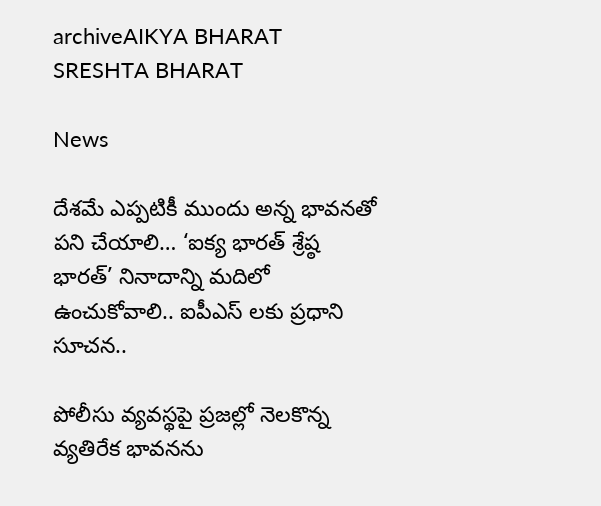archiveAIKYA BHARAT SRESHTA BHARAT

News

దేశమే ఎప్పటికీ ముందు అన్న భావనతో పని చేయాలి… ‘ఐక్య భారత్ శ్రేష్ఠ భారత్’ నినాదాన్ని మదిలో ఉంచుకోవాలి.. ఐపీఎస్ లకు ప్రధాని సూచన..

పోలీసు వ్యవస్థపై ప్రజల్లో నెలకొన్న వ్యతిరేక భావనను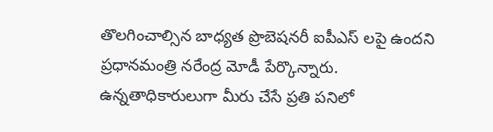తొలగించాల్సిన బాధ్యత ప్రొబెషనరీ ఐపీఎస్ ‌లపై ఉందని ప్రధానమంత్రి నరేంద్ర మోడీ పేర్కొన్నారు. ఉన్నతాధికారులుగా మీరు చేసే ప్రతి పనిలో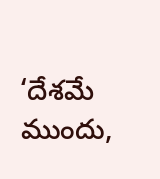‘దేశమే ముందు,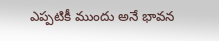ఎప్పటికీ ముందు అనే భావన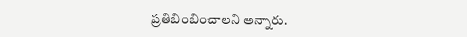ప్రతిబింబించాలని అన్నారు.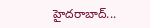హైదరాబాద్...